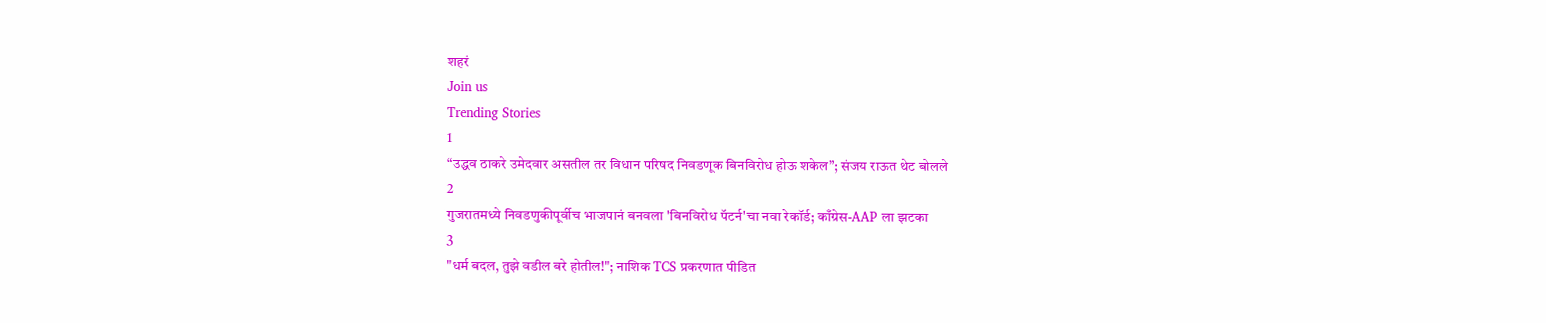शहरं
Join us
Trending Stories
1
“उद्धव ठाकरे उमेदवार असतील तर विधान परिषद निवडणूक बिनविरोध होऊ शकेल”; संजय राऊत थेट बोलले
2
गुजरातमध्ये निवडणुकीपूर्वीच भाजपानं बनवला 'बिनविरोध पॅटर्न'चा नवा रेकॉर्ड; काँग्रेस-AAP ला झटका
3
"धर्म बदल, तुझे वडील बरे होतील!"; नाशिक TCS प्रकरणात पीडित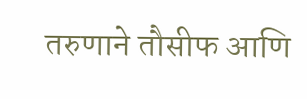तरुणाने तौसीफ आणि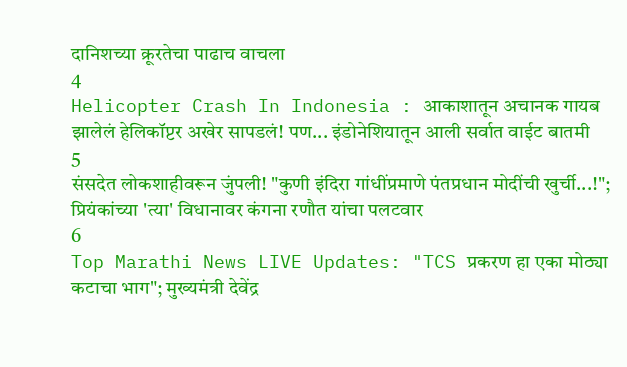दानिशच्या क्रूरतेचा पाढाच वाचला
4
Helicopter Crash In Indonesia : आकाशातून अचानक गायब झालेलं हेलिकॉप्टर अखेर सापडलं! पण... इंडोनेशियातून आली सर्वात वाईट बातमी
5
संसदेत लोकशाहीवरून जुंपली! "कुणी इंदिरा गांधींप्रमाणे पंतप्रधान मोदींची खुर्ची...!"; प्रियंकांच्या 'त्या' विधानावर कंगना रणौत यांचा पलटवार
6
Top Marathi News LIVE Updates: "TCS प्रकरण हा एका मोठ्या कटाचा भाग"; मुख्यमंत्री देवेंद्र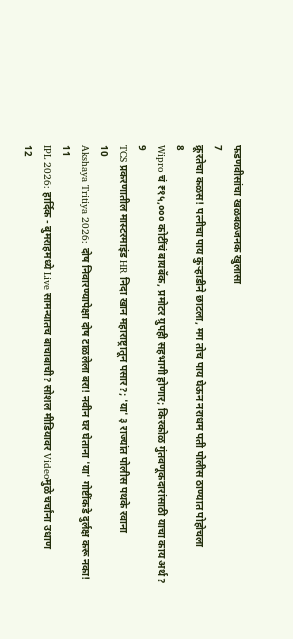फडणवीसांचा खळबळजनक खुलासा
7
क्रूरतेचा कळस! पत्नीचा पाय कुऱ्हाडीने छाटला, मग तोच पाय घेऊन नराधम पती पोलीस ठाण्यात पोहोचला
8
Wipro चं ₹१५,००० कोटींचं बायबॅक, प्रमोटर ग्रुपही सहभागी होणार; किरकोळ गुंतवणूकदारांसाठी याचा काय अर्थ?
9
TCS प्रकरणातील मास्टरमाइंड HR निदा खान महाराष्ट्रातून पसार?; 'या' ३ राज्यांत पोलीस पथके रवाना
10
Akshaya Tritiya 2026: दोष निवारण्यापेक्षा दोष टाळलेला बरा! नवीन घर घेताना 'या' गोष्टींकडे दुर्लक्ष करू नका!
11
IPL 2026: हार्दिक - बुमराहमध्ये Live सामन्यातच बाचाबाची? सोशल मीडियावर Videoमुळे चर्चांना उधाण
12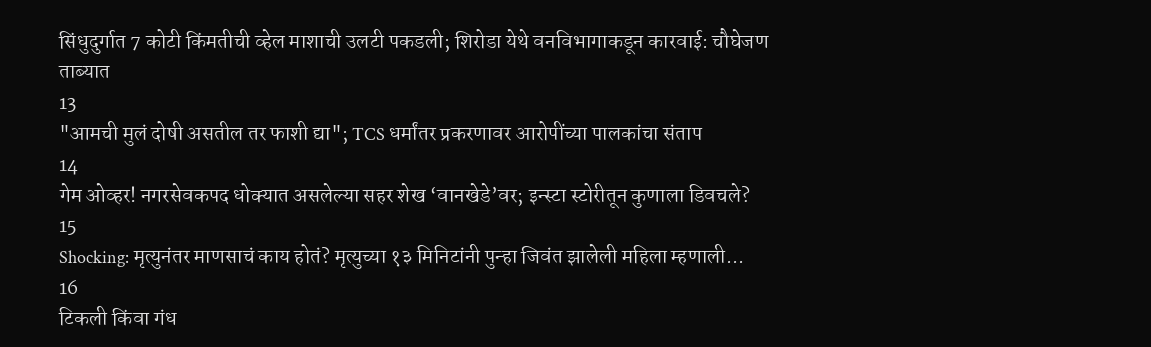सिंधुदुर्गात 7 कोटी किंमतीची व्हेल माशाची उलटी पकडली; शिरोडा येथे वनविभागाकडून कारवाई: चौघेजण ताब्यात
13
"आमची मुलं दोषी असतील तर फाशी द्या"; TCS धर्मांतर प्रकरणावर आरोपींच्या पालकांचा संताप
14
गेम ओव्हर! नगरसेवकपद धोक्यात असलेल्या सहर शेख ‘वानखेडे’वर; इन्स्टा स्टोरीतून कुणाला डिवचले?
15
Shocking: मृत्युनंतर माणसाचं काय होतं? मृत्युच्या १३ मिनिटांनी पुन्हा जिवंत झालेली महिला म्हणाली...
16
टिकली किंवा गंध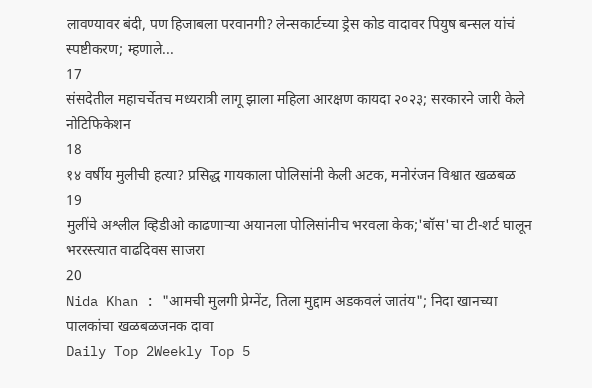लावण्यावर बंदी, पण हिजाबला परवानगी? लेन्सकार्टच्या ड्रेस कोड वादावर पियुष बन्सल यांचं स्पष्टीकरण; म्हणाले...
17
संसदेतील महाचर्चेतच मध्यरात्री लागू झाला महिला आरक्षण कायदा २०२३; सरकारने जारी केले नोटिफिकेशन
18
१४ वर्षीय मुलीची हत्या? प्रसिद्ध गायकाला पोलिसांनी केली अटक, मनोरंजन विश्वात खळबळ
19
मुलींचे अश्लील व्हिडीओ काढणाऱ्या अयानला पोलिसांनीच भरवला केक;'बॉस'चा टी-शर्ट घालून भररस्त्यात वाढदिवस साजरा
20
Nida Khan : "आमची मुलगी प्रेग्‍नेंट, तिला मुद्दाम अडकवलं जातंय"; निदा खानच्या पालकांचा खळबळजनक दावा
Daily Top 2Weekly Top 5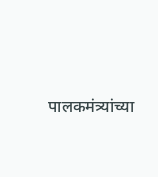पालकमंत्र्यांच्या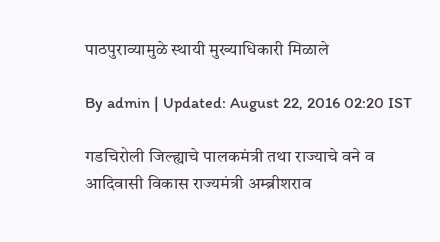पाठपुराव्यामुळे स्थायी मुख्याधिकारी मिळाले

By admin | Updated: August 22, 2016 02:20 IST

गडचिरोली जिल्ह्याचे पालकमंत्री तथा राज्याचे वने व आदिवासी विकास राज्यमंत्री अम्ब्रीशराव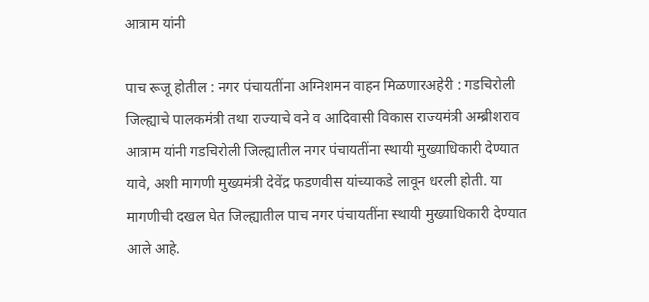आत्राम यांनी

पाच रूजू होतील : नगर पंचायतींना अग्निशमन वाहन मिळणारअहेरी : गडचिरोली जिल्ह्याचे पालकमंत्री तथा राज्याचे वने व आदिवासी विकास राज्यमंत्री अम्ब्रीशराव आत्राम यांनी गडचिरोली जिल्ह्यातील नगर पंचायतींना स्थायी मुख्याधिकारी देण्यात यावे, अशी मागणी मुख्यमंत्री देवेंद्र फडणवीस यांच्याकडे लावून धरली होती. या मागणीची दखल घेत जिल्ह्यातील पाच नगर पंचायतींना स्थायी मुख्याधिकारी देण्यात आले आहे.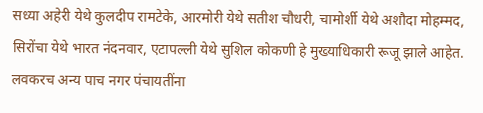सध्या अहेरी येथे कुलदीप रामटेके, आरमोरी येथे सतीश चौधरी, चामोर्शी येथे अशौदा मोहम्मद, सिरोंचा येथे भारत नंदनवार, एटापल्ली येथे सुशिल कोकणी हे मुख्याधिकारी रूजू झाले आहेत. लवकरच अन्य पाच नगर पंचायतींना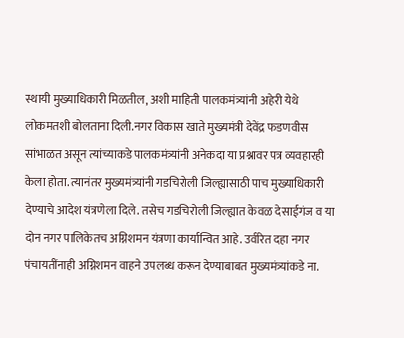स्थायी मुख्याधिकारी मिळतील, अशी माहिती पालकमंत्र्यांनी अहेरी येथे लोकमतशी बोलताना दिली.नगर विकास खाते मुख्यमंत्री देवेंद्र फडणवीस सांभाळत असून त्यांच्याकडे पालकमंत्र्यांनी अनेकदा या प्रश्नावर पत्र व्यवहारही केला होता. त्यानंतर मुख्यमंत्र्यांनी गडचिरोली जिल्ह्यासाठी पाच मुख्याधिकारी देण्याचे आदेश यंत्रणेला दिले. तसेच गडचिरोली जिल्ह्यात केवळ देसाईगंज व या दोन नगर पालिकेतच अग्निशमन यंत्रणा कार्यान्वित आहे. उर्वरित दहा नगर पंचायतींनाही अग्निशमन वाहने उपलब्ध करून देण्याबाबत मुख्यमंत्र्यांकडे ना.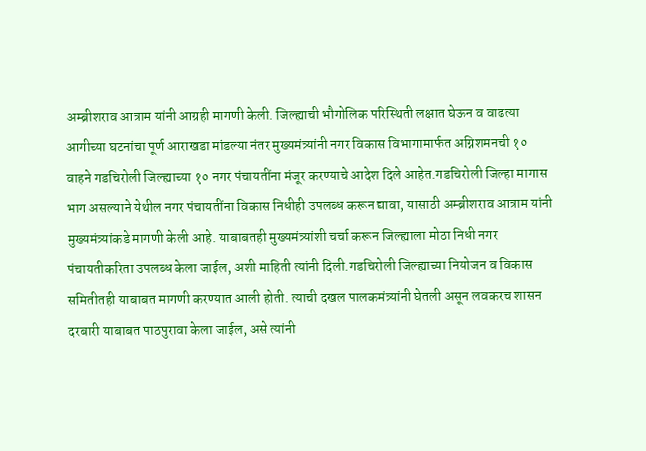अम्ब्रीशराव आत्राम यांनी आग्रही मागणी केली. जिल्ह्याची भौगोलिक परिस्थिती लक्षात घेऊन व वाढत्या आगीच्या घटनांचा पूर्ण आराखडा मांडल्या नंतर मुख्यमंत्र्यांनी नगर विकास विभागामार्फत अग्निशमनची १० वाहने गडचिरोली जिल्ह्याच्या १० नगर पंचायतींना मंजूर करण्याचे आदेश दिले आहेत.गडचिरोली जिल्हा मागास भाग असल्याने येथील नगर पंचायतींना विकास निधीही उपलब्ध करून द्यावा, यासाठी अम्ब्रीशराव आत्राम यांनी मुख्यमंत्र्यांकडे मागणी केली आहे. याबाबतही मुख्यमंत्र्यांशी चर्चा करून जिल्ह्याला मोठा निधी नगर पंचायतीकरिता उपलब्ध केला जाईल, अशी माहिती त्यांनी दिली.गडचिरोली जिल्ह्याच्या नियोजन व विकास समितीतही याबाबत मागणी करण्यात आली होती. त्याची दखल पालकमंत्र्यांनी घेतली असून लवकरच शासन दरबारी याबाबत पाठपुरावा केला जाईल, असे त्यांनी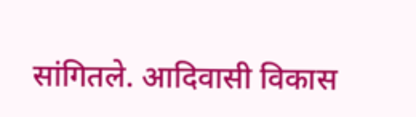सांगितले. आदिवासी विकास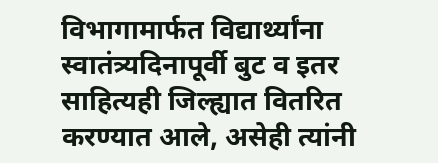विभागामार्फत विद्यार्थ्यांना स्वातंत्र्यदिनापूर्वी बुट व इतर साहित्यही जिल्ह्यात वितरित करण्यात आले, असेही त्यांनी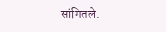सांगितले.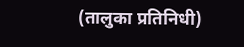(तालुका प्रतिनिधी)